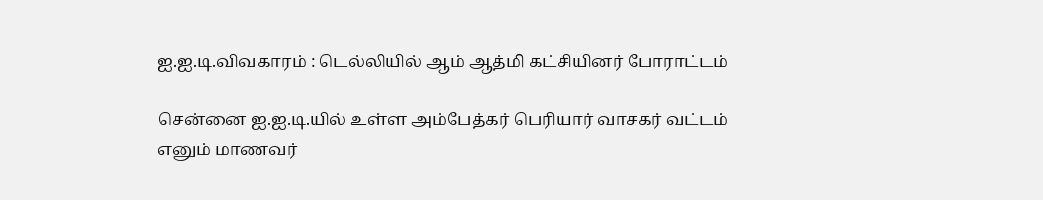ஐ.ஐ.டி.விவகாரம் : டெல்லியில் ஆம் ஆத்மி கட்சியினர் போராட்டம்

சென்னை ஐ.ஐ.டி.யில் உள்ள அம்பேத்கர் பெரியார் வாசகர் வட்டம் எனும் மாணவர்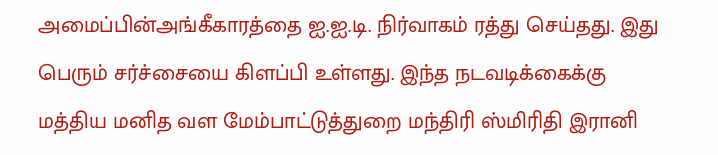அமைப்பின்அங்கீகாரத்தை ஐ.ஐ.டி. நிர்வாகம் ரத்து செய்தது. இது பெரும் சர்ச்சையை கிளப்பி உள்ளது. இந்த நடவடிக்கைக்கு மத்திய மனித வள மேம்பாட்டுத்துறை மந்திரி ஸ்மிரிதி இரானி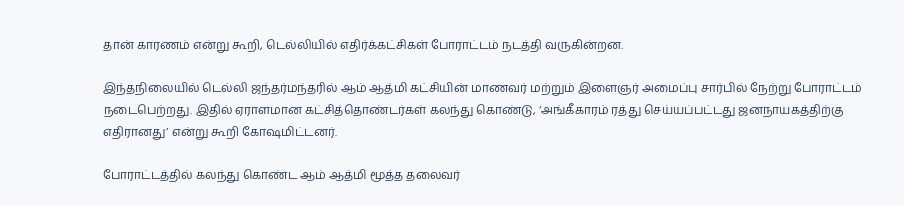தான் காரணம் என்று கூறி, டெல்லியில் எதிர்க்கட்சிகள் போராட்டம் நடத்தி வருகின்றன.

இந்தநிலையில் டெல்லி ஜந்தர்மந்தரில் ஆம் ஆத்மி கட்சியின் மாணவர் மற்றும் இளைஞர் அமைப்பு சார்பில் நேற்று போராட்டம் நடைபெற்றது. இதில் ஏராளமான கட்சித்தொண்டர்கள் கலந்து கொண்டு, ‘அங்கீகாரம் ரத்து செய்யப்பட்டது ஜனநாயகத்திற்கு எதிரானது’ என்று கூறி கோஷமிட்டனர்.

போராட்டத்தில் கலந்து கொண்ட ஆம் ஆத்மி மூத்த தலைவர்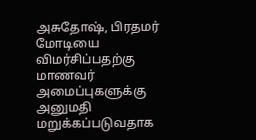அசுதோஷ், பிரதமர் மோடியை விமர்சிப்பதற்கு மாணவர் அமைப்புகளுக்கு அனுமதி மறுக்கப்படுவதாக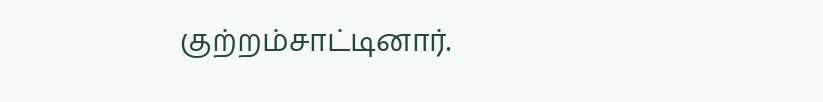குற்றம்சாட்டினார்.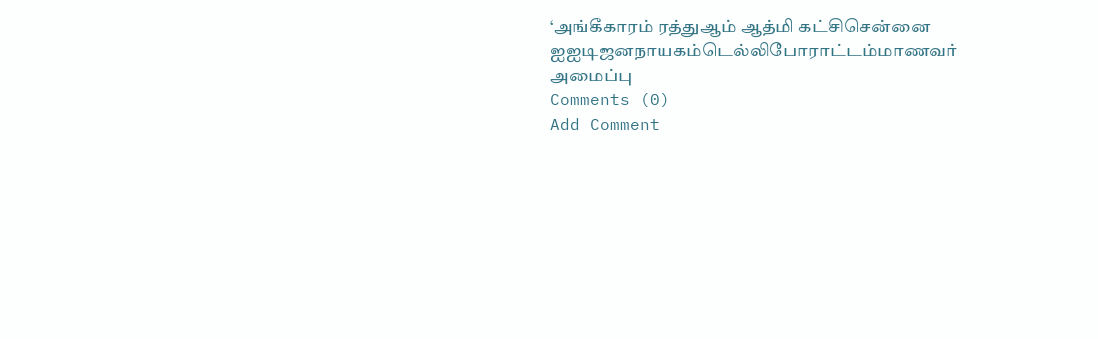‘அங்கீகாரம் ரத்துஆம் ஆத்மி கட்சிசென்னை ஐஐடிஜனநாயகம்டெல்லிபோராட்டம்மாணவர் அமைப்பு
Comments (0)
Add Comment